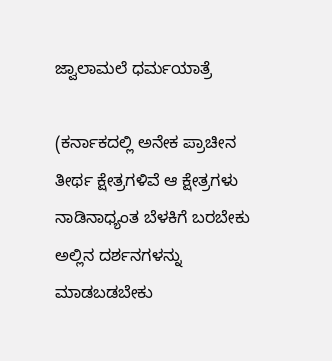ಜ್ವಾಲಾಮಲೆ ಧರ್ಮಯಾತ್ರೆ

(ಕರ್ನಾಕದಲ್ಲಿ ಅನೇಕ ಪ್ರಾಚೀನ ತೀರ್ಥ ಕ್ಷೇತ್ರಗಳಿವೆ ಆ ಕ್ಷೇತ್ರಗಳು ನಾಡಿನಾಧ್ಯಂತ ಬೆಳಕಿಗೆ ಬರಬೇಕು ಅಲ್ಲಿನ ದರ್ಶನಗಳನ್ನು ಮಾಡಬಡಬೇಕು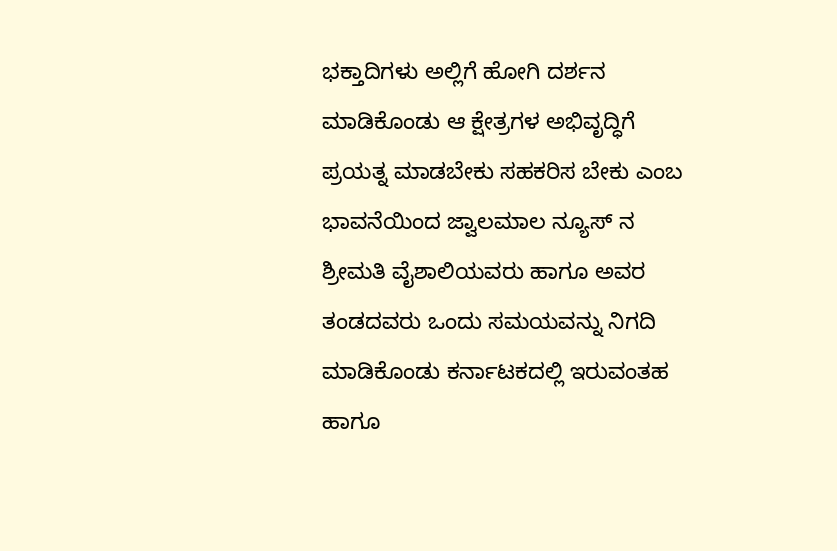ಭಕ್ತಾದಿಗಳು ಅಲ್ಲಿಗೆ ಹೋಗಿ ದರ್ಶನ ಮಾಡಿಕೊಂಡು ಆ ಕ್ಷೇತ್ರಗಳ ಅಭಿವೃದ್ಧಿಗೆ ಪ್ರಯತ್ನ ಮಾಡಬೇಕು ಸಹಕರಿಸ ಬೇಕು ಎಂಬ ಭಾವನೆಯಿಂದ ಜ್ವಾಲಮಾಲ ನ್ಯೂಸ್ ನ ಶ್ರೀಮತಿ ವೈಶಾಲಿಯವರು ಹಾಗೂ ಅವರ ತಂಡದವರು ಒಂದು ಸಮಯವನ್ನು ನಿಗದಿ ಮಾಡಿಕೊಂಡು ಕರ್ನಾಟಕದಲ್ಲಿ ಇರುವಂತಹ ಹಾಗೂ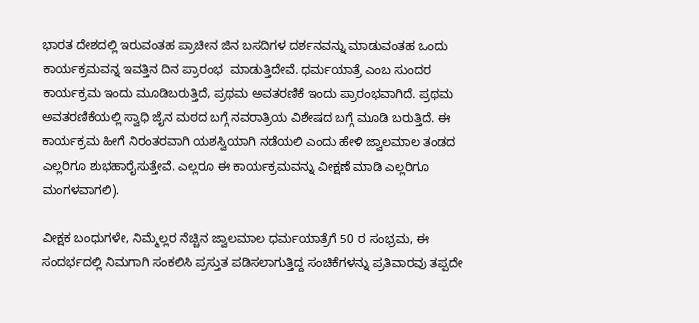ಭಾರತ ದೇಶದಲ್ಲಿ ಇರುವಂತಹ ಪ್ರಾಚೀನ ಜಿನ ಬಸದಿಗಳ ದರ್ಶನವನ್ನು ಮಾಡುವಂತಹ ಒಂದು ಕಾರ್ಯಕ್ರಮವನ್ನ ಇವತ್ತಿನ ದಿನ ಪ್ರಾರಂಭ  ಮಾಡುತ್ತಿದೇವೆ. ಧರ್ಮಯಾತ್ರೆ ಎಂಬ ಸುಂದರ ಕಾರ್ಯಕ್ರಮ ಇಂದು ಮೂಡಿಬರುತ್ತಿದೆ, ಪ್ರಥಮ ಅವತರಣಿಕೆ ಇಂದು ಪ್ರಾರಂಭವಾಗಿದೆ. ಪ್ರಥಮ ಅವತರಣಿಕೆಯಲ್ಲಿ ಸ್ವಾಧಿ ಜೈನ ಮಠದ ಬಗ್ಗೆ ನವರಾತ್ರಿಯ ವಿಶೇಷದ ಬಗ್ಗೆ ಮೂಡಿ ಬರುತ್ತಿದೆ. ಈ ಕಾರ್ಯಕ್ರಮ ಹೀಗೆ ನಿರಂತರವಾಗಿ ಯಶಸ್ವಿಯಾಗಿ ನಡೆಯಲಿ ಎಂದು ಹೇಳಿ ಜ್ವಾಲಮಾಲ ತಂಡದ ಎಲ್ಲರಿಗೂ ಶುಭಹಾರೈಸುತ್ತೇವೆ. ಎಲ್ಲರೂ ಈ ಕಾರ್ಯಕ್ರಮವನ್ನು ವೀಕ್ಷಣೆ ಮಾಡಿ ಎಲ್ಲರಿಗೂ ಮಂಗಳವಾಗಲಿ).

ವೀಕ್ಷಕ ಬಂಧುಗಳೇ, ನಿಮ್ಮೆಲ್ಲರ ನೆಚ್ಚಿನ ಜ್ವಾಲಮಾಲ ಧರ್ಮಯಾತ್ರೆಗೆ 50 ರ ಸಂಭ್ರಮ, ಈ ಸಂದರ್ಭದಲ್ಲಿ ನಿಮಗಾಗಿ ಸಂಕಲಿಸಿ ಪ್ರಸ್ತುತ ಪಡಿಸಲಾಗುತ್ತಿದ್ದ ಸಂಚಿಕೆಗಳನ್ನು ಪ್ರತಿವಾರವು ತಪ್ಪದೇ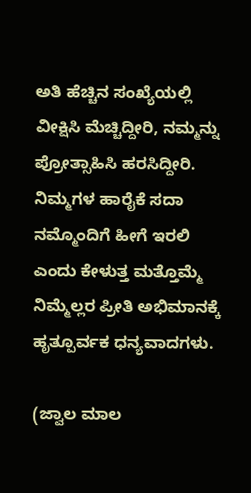ಅತಿ ಹೆಚ್ಚಿನ ಸಂಖ್ಯೆಯಲ್ಲಿ ವೀಕ್ಷಿಸಿ ಮೆಚ್ಚಿದ್ದೀರಿ, ನಮ್ಮನ್ನು ಪ್ರೋತ್ಸಾಹಿಸಿ ಹರಸಿದ್ದೀರಿ. ನಿಮ್ಮಗಳ ಹಾರೈಕೆ ಸದಾ ನಮ್ಮೊಂದಿಗೆ ಹೀಗೆ ಇರಲಿ ಎಂದು ಕೇಳುತ್ತ ಮತ್ತೊಮ್ಮೆ ನಿಮ್ಮೆಲ್ಲರ ಪ್ರೀತಿ ಅಭಿಮಾನಕ್ಕೆ ಹೃತ್ಪೂರ್ವಕ ಧನ್ಯವಾದಗಳು.

(ಜ್ವಾಲ ಮಾಲ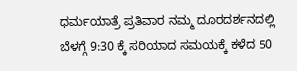ಧರ್ಮಯಾತ್ರೆ ಪ್ರತಿವಾರ ನಮ್ಮ ದೂರದರ್ಶನದಲ್ಲಿ ಬೆಳಗ್ಗೆ 9:30 ಕ್ಕೆ ಸರಿಯಾದ ಸಮಯಕ್ಕೆ ಕಳೆದ 50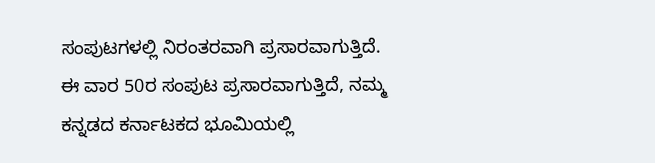ಸಂಪುಟಗಳಲ್ಲಿ ನಿರಂತರವಾಗಿ ಪ್ರಸಾರವಾಗುತ್ತಿದೆ. ಈ ವಾರ 50ರ ಸಂಪುಟ ಪ್ರಸಾರವಾಗುತ್ತಿದೆ, ನಮ್ಮ ಕನ್ನಡದ ಕರ್ನಾಟಕದ ಭೂಮಿಯಲ್ಲಿ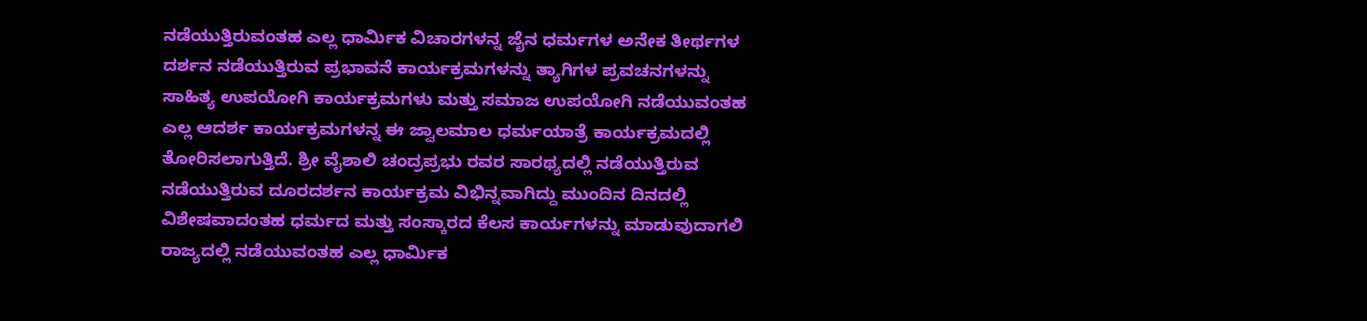ನಡೆಯುತ್ತಿರುವಂತಹ ಎಲ್ಲ ಧಾರ್ಮಿಕ ವಿಚಾರಗಳನ್ನ ಜೈನ ಧರ್ಮಗಳ ಅನೇಕ ತೀರ್ಥಗಳ ದರ್ಶನ ನಡೆಯುತ್ತಿರುವ ಪ್ರಭಾವನೆ ಕಾರ್ಯಕ್ರಮಗಳನ್ನು ತ್ಯಾಗಿಗಳ ಪ್ರವಚನಗಳನ್ನು ಸಾಹಿತ್ಯ ಉಪಯೋಗಿ ಕಾರ್ಯಕ್ರಮಗಳು ಮತ್ತು ಸಮಾಜ ಉಪಯೋಗಿ ನಡೆಯುವಂತಹ ಎಲ್ಲ ಆದರ್ಶ ಕಾರ್ಯಕ್ರಮಗಳನ್ನ ಈ ಜ್ವಾಲಮಾಲ ಧರ್ಮಯಾತ್ರೆ ಕಾರ್ಯಕ್ರಮದಲ್ಲಿ ತೋರಿಸಲಾಗುತ್ತಿದೆ. ಶ್ರೀ ವೈಶಾಲಿ ಚಂದ್ರಪ್ರಭು ರವರ ಸಾರಥ್ಯದಲ್ಲಿ ನಡೆಯುತ್ತಿರುವ ನಡೆಯುತ್ತಿರುವ ದೂರದರ್ಶನ ಕಾರ್ಯಕ್ರಮ ವಿಭಿನ್ನವಾಗಿದ್ದು ಮುಂದಿನ ದಿನದಲ್ಲಿ ವಿಶೇಷವಾದಂತಹ ಧರ್ಮದ ಮತ್ತು ಸಂಸ್ಕಾರದ ಕೆಲಸ ಕಾರ್ಯಗಳನ್ನು ಮಾಡುವುದಾಗಲಿ ರಾಜ್ಯದಲ್ಲಿ ನಡೆಯುವಂತಹ ಎಲ್ಲ ಧಾರ್ಮಿಕ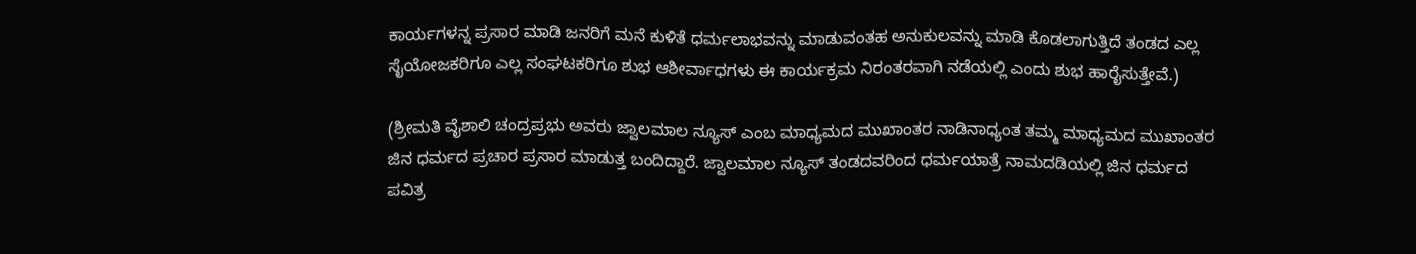ಕಾರ್ಯಗಳನ್ನ ಪ್ರಸಾರ ಮಾಡಿ ಜನರಿಗೆ ಮನೆ ಕುಳಿತೆ ಧರ್ಮಲಾಭವನ್ನು ಮಾಡುವಂತಹ ಅನುಕುಲವನ್ನು ಮಾಡಿ ಕೊಡಲಾಗುತ್ತಿದೆ ತಂಡದ ಎಲ್ಲ ಸೈಯೋಜಕರಿಗೂ ಎಲ್ಲ ಸಂಘಟಕರಿಗೂ ಶುಭ ಆಶೀರ್ವಾಧಗಳು ಈ ಕಾರ್ಯಕ್ರಮ ನಿರಂತರವಾಗಿ ನಡೆಯಲ್ಲಿ ಎಂದು ಶುಭ ಹಾರೈಸುತ್ತೇವೆ.)

(ಶ್ರೀಮತಿ ವೈಶಾಲಿ ಚಂದ್ರಪ್ರಭು ಅವರು ಜ್ವಾಲಮಾಲ ನ್ಯೂಸ್ ಎಂಬ ಮಾಧ್ಯಮದ ಮುಖಾಂತರ ನಾಡಿನಾಧ್ಯಂತ ತಮ್ಮ ಮಾಧ್ಯಮದ ಮುಖಾಂತರ ಜಿನ ಧರ್ಮದ ಪ್ರಚಾರ ಪ್ರಸಾರ ಮಾಡುತ್ತ ಬಂದಿದ್ದಾರೆ. ಜ್ವಾಲಮಾಲ ನ್ಯೂಸ್ ತಂಡದವರಿಂದ ಧರ್ಮಯಾತ್ರೆ ನಾಮದಡಿಯಲ್ಲಿ ಜಿನ ಧರ್ಮದ ಪವಿತ್ರ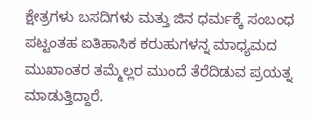ಕ್ಷೇತ್ರಗಳು ಬಸದಿಗಳು ಮತ್ತು ಜಿನ ಧರ್ಮಕ್ಕೆ ಸಂಬಂಧ ಪಟ್ಟಂತಹ ಐತಿಹಾಸಿಕ ಕರುಹುಗಳನ್ನ ಮಾಧ್ಯಮದ ಮುಖಾಂತರ ತಮ್ಮೆಲ್ಲರ ಮುಂದೆ ತೆರೆದಿಡುವ ಪ್ರಯತ್ನ ಮಾಡುತ್ತಿದ್ದಾರೆ.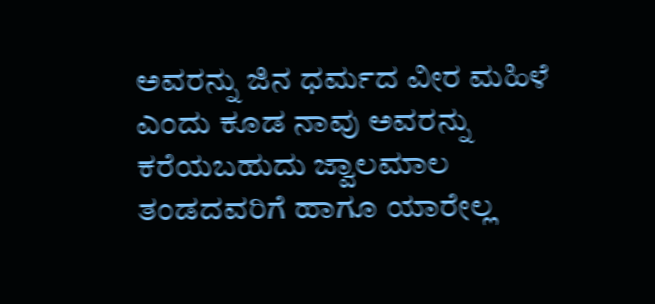ಅವರನ್ನು ಜಿನ ಧರ್ಮದ ವೀರ ಮಹಿಳೆ ಎಂದು ಕೂಡ ನಾವು ಅವರನ್ನು ಕರೆಯಬಹುದು ಜ್ವಾಲಮಾಲ ತಂಡದವರಿಗೆ ಹಾಗೂ ಯಾರೇಲ್ಲ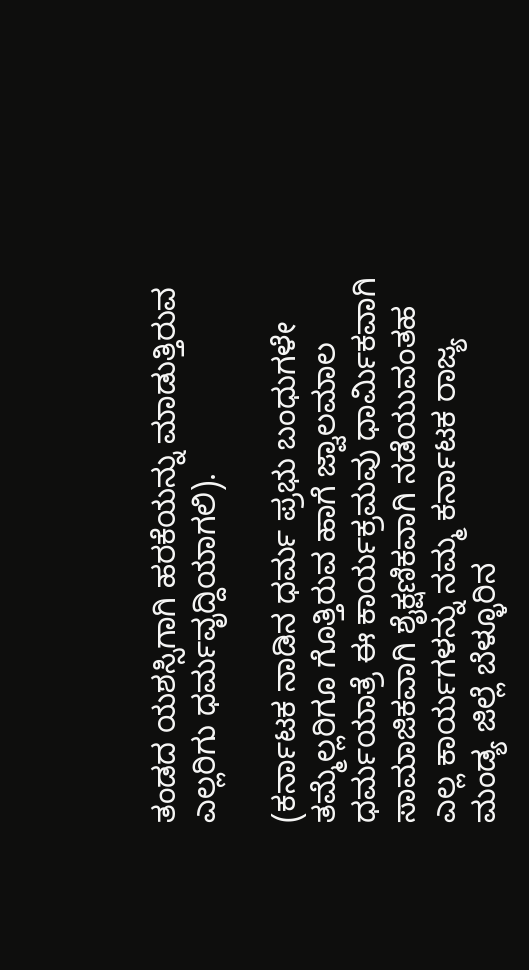ತಂಡದ ಯಶಸ್ಸಿಗಾಗಿ ಹರಕೆಯನ್ನು ಮಾಡುತ್ತಿರುವ ಎಲ್ಲರಿಗು ಧರ್ಮವೃದ್ದಿಯಾಗಲಿ).

(ಕರ್ನಾಟಕ ನಾಡಿನ ಧರ್ಮ ಪ್ರಭು ಬಂಧುಗಳೇ ತಮ್ಮೆಲ್ಲರಿಗೂ ಗೊತ್ತಿರುವ ಹಾಗೆ ಜ್ವಾಲಮಾಲ ಧರ್ಮಯಾತ್ರೆ ಈ ಕಾರ್ಯಕ್ರಮವು ಧಾರ್ಮಿಕವಾಗಿ ಸಾಮಾಜಿಕವಾಗಿ ಶೈಕ್ಷಣಿಕವಾಗಿ ನಡೆಯುವಂತಹ ಎಲ್ಲ ಕಾರ್ಯಗಳನ್ನು ನಮ್ಮ ಕರ್ನಾಟಕ ರಾಜ್ಯ ಮಂಡ್ಯ ಜಿಲ್ಲೆ ಬೆಳ್ಳೂರಿನ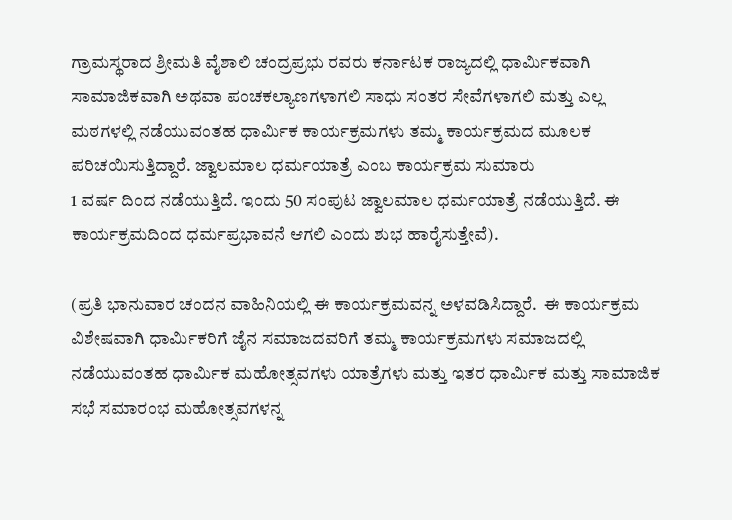ಗ್ರಾಮಸ್ಥರಾದ ಶ್ರೀಮತಿ ವೈಶಾಲಿ ಚಂದ್ರಪ್ರಭು ರವರು ಕರ್ನಾಟಕ ರಾಜ್ಯದಲ್ಲಿ ಧಾರ್ಮಿಕವಾಗಿ ಸಾಮಾಜಿಕವಾಗಿ ಅಥವಾ ಪಂಚಕಲ್ಯಾಣಗಳಾಗಲಿ ಸಾಧು ಸಂತರ ಸೇವೆಗಳಾಗಲಿ ಮತ್ತು ಎಲ್ಲ ಮಠಗಳಲ್ಲಿ ನಡೆಯುವಂತಹ ಧಾರ್ಮಿಕ ಕಾರ್ಯಕ್ರಮಗಳು ತಮ್ಮ ಕಾರ್ಯಕ್ರಮದ ಮೂಲಕ ಪರಿಚಯಿಸುತ್ತಿದ್ದಾರೆ. ಜ್ವಾಲಮಾಲ ಧರ್ಮಯಾತ್ರೆ ಎಂಬ ಕಾರ್ಯಕ್ರಮ ಸುಮಾರು
1 ವರ್ಷ ದಿಂದ ನಡೆಯುತ್ತಿದೆ. ಇಂದು 50 ಸಂಪುಟ ಜ್ವಾಲಮಾಲ ಧರ್ಮಯಾತ್ರೆ ನಡೆಯುತ್ತಿದೆ. ಈ ಕಾರ್ಯಕ್ರಮದಿಂದ ಧರ್ಮಪ್ರಭಾವನೆ ಆಗಲಿ ಎಂದು ಶುಭ ಹಾರೈಸುತ್ತೇವೆ).

(ಪ್ರತಿ ಭಾನುವಾರ ಚಂದನ ವಾಹಿನಿಯಲ್ಲಿ ಈ ಕಾರ್ಯಕ್ರಮವನ್ನ ಅಳವಡಿಸಿದ್ದಾರೆ.  ಈ ಕಾರ್ಯಕ್ರಮ ವಿಶೇಷವಾಗಿ ಧಾರ್ಮಿಕರಿಗೆ ಜೈನ ಸಮಾಜದವರಿಗೆ ತಮ್ಮ ಕಾರ್ಯಕ್ರಮಗಳು ಸಮಾಜದಲ್ಲಿ ನಡೆಯುವಂತಹ ಧಾರ್ಮಿಕ ಮಹೋತ್ಸವಗಳು ಯಾತ್ರೆಗಳು ಮತ್ತು ಇತರ ಧಾರ್ಮಿಕ ಮತ್ತು ಸಾಮಾಜಿಕ ಸಭೆ ಸಮಾರಂಭ ಮಹೋತ್ಸವಗಳನ್ನ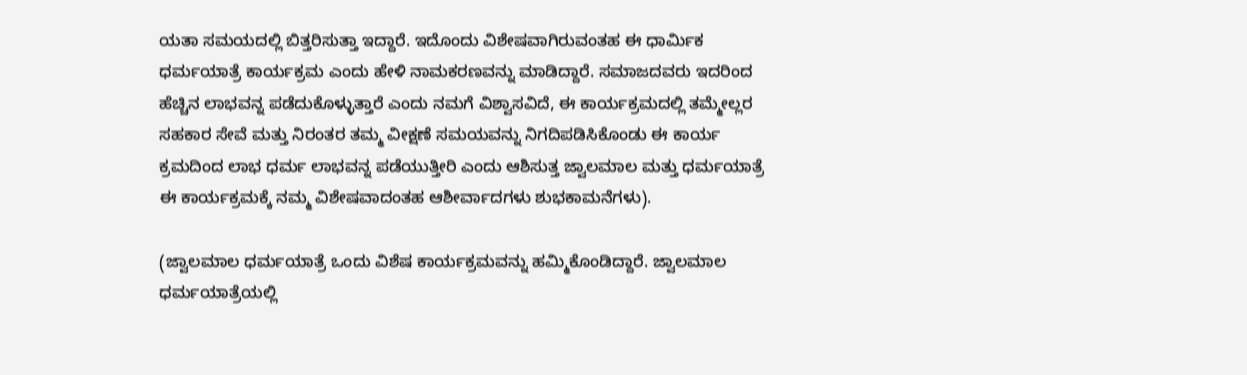ಯತಾ ಸಮಯದಲ್ಲಿ ಬಿತ್ತರಿಸುತ್ತಾ ಇದ್ದಾರೆ. ಇದೊಂದು ವಿಶೇಷವಾಗಿರುವಂತಹ ಈ ಧಾರ್ಮಿಕ ಧರ್ಮಯಾತ್ರೆ ಕಾರ್ಯಕ್ರಮ ಎಂದು ಹೇಳಿ ನಾಮಕರಣವನ್ನು ಮಾಡಿದ್ದಾರೆ. ಸಮಾಜದವರು ಇದರಿಂದ ಹೆಚ್ಚಿನ ಲಾಭವನ್ನ ಪಡೆದುಕೊಳ್ಳುತ್ತಾರೆ ಎಂದು ನಮಗೆ ವಿಶ್ವಾಸವಿದೆ, ಈ ಕಾರ್ಯಕ್ರಮದಲ್ಲಿ ತಮ್ಮೇಲ್ಲರ ಸಹಕಾರ ಸೇವೆ ಮತ್ತು ನಿರಂತರ ತಮ್ಮ ವೀಕ್ಷಣೆ ಸಮಯವನ್ನು ನಿಗದಿಪಡಿಸಿಕೊಂಡು ಈ ಕಾರ್ಯ ಕ್ರಮದಿಂದ ಲಾಭ ಧರ್ಮ ಲಾಭವನ್ನ ಪಡೆಯುತ್ತೀರಿ ಎಂದು ಆಶಿಸುತ್ತ ಜ್ವಾಲಮಾಲ ಮತ್ತು ಧರ್ಮಯಾತ್ರೆ ಈ ಕಾರ್ಯಕ್ರಮಕ್ಕೆ ನಮ್ಮ ವಿಶೇಷವಾದಂತಹ ಆಶೀರ್ವಾದಗಳು ಶುಭಕಾಮನೆಗಳು).

(ಜ್ವಾಲಮಾಲ ಧರ್ಮಯಾತ್ರೆ ಒಂದು ವಿಶೆಷ ಕಾರ್ಯಕ್ರಮವನ್ನು ಹಮ್ಮಿಕೊಂಡಿದ್ದಾರೆ. ಜ್ವಾಲಮಾಲ ಧರ್ಮಯಾತ್ರೆಯಲ್ಲಿ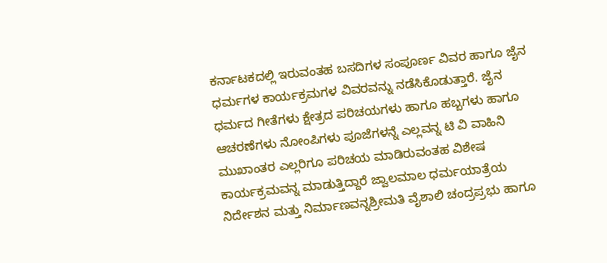ಕರ್ನಾಟಕದಲ್ಲಿ ಇರುವಂತಹ ಬಸದಿಗಳ ಸಂಪೂರ್ಣ ವಿವರ ಹಾಗೂ ಜೈನ ಧರ್ಮಗಳ ಕಾರ್ಯಕ್ರಮಗಳ ವಿವರವನ್ನು ನಡೆಸಿಕೊಡುತ್ತಾರೆ. ಜೈನ ಧರ್ಮದ ಗೀತೆಗಳು ಕ್ಷೇತ್ರದ ಪರಿಚಯಗಳು ಹಾಗೂ ಹಬ್ಬಗಳು ಹಾಗೂ ಆಚರಣೆಗಳು ನೋಂಪಿಗಳು ಪೂಜೆಗಳನ್ನೆ ಎಲ್ಲವನ್ನ ಟಿ ವಿ ವಾಹಿನಿ ಮುಖಾಂತರ ಎಲ್ಲರಿಗೂ ಪರಿಚಯ ಮಾಡಿರುವಂತಹ ವಿಶೇಷ ಕಾರ್ಯಕ್ರಮವನ್ನ ಮಾಡುತ್ತಿದ್ದಾರೆ ಜ್ವಾಲಮಾಲ ಧರ್ಮಯಾತ್ರೆಯ ನಿರ್ದೇಶನ ಮತ್ತು ನಿರ್ಮಾಣವನ್ನಶ್ರೀಮತಿ ವೈಶಾಲಿ ಚಂದ್ರಪ್ರಭು ಹಾಗೂ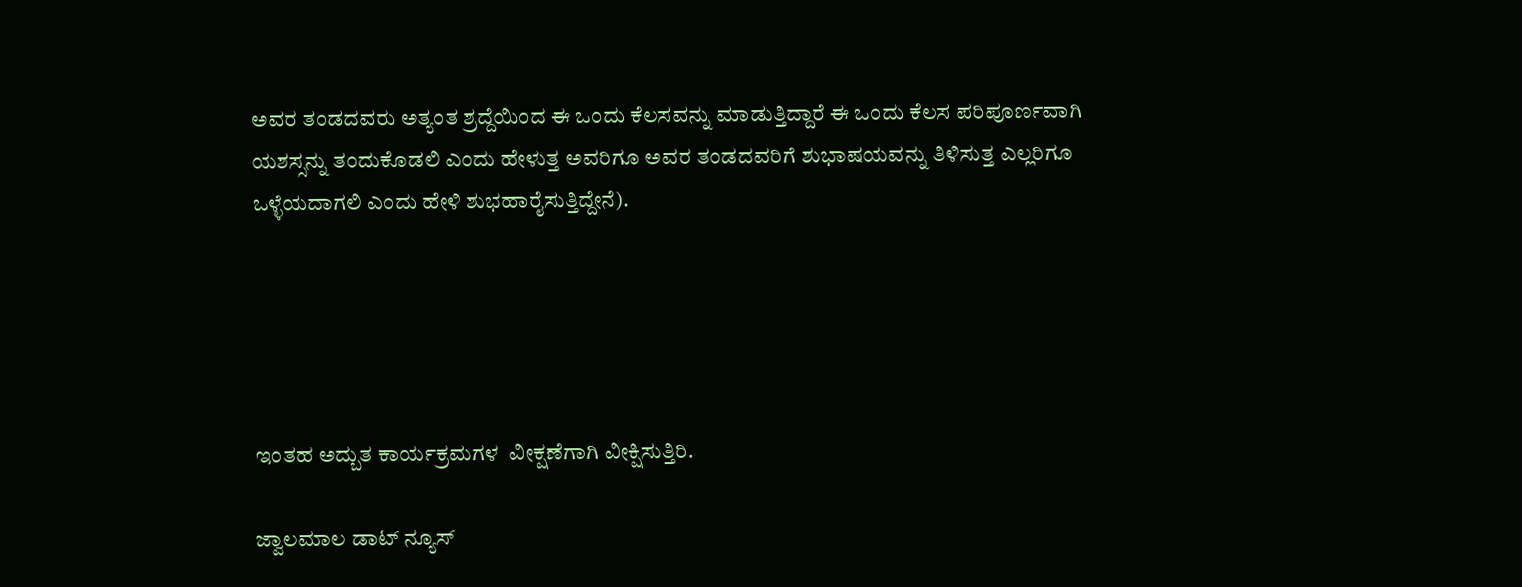ಅವರ ತಂಡದವರು ಅತ್ಯಂತ ಶ್ರದ್ದೆಯಿಂದ ಈ ಒಂದು ಕೆಲಸವನ್ನು ಮಾಡುತ್ತಿದ್ದಾರೆ ಈ ಒಂದು ಕೆಲಸ ಪರಿಪೂರ್ಣವಾಗಿ ಯಶಸ್ಸನ್ನು ತಂದುಕೊಡಲಿ ಎಂದು ಹೇಳುತ್ತ ಅವರಿಗೂ ಅವರ ತಂಡದವರಿಗೆ ಶುಭಾಷಯವನ್ನು ತಿಳಿಸುತ್ತ ಎಲ್ಲರಿಗೂ  ಒಳ್ಳೆಯದಾಗಲಿ ಎಂದು ಹೇಳಿ ಶುಭಹಾರೈಸುತ್ತಿದ್ದೇನೆ).





ಇಂತಹ ಅದ್ಬುತ ಕಾರ್ಯಕ್ರಮಗಳ  ವೀಕ್ಷಣೆಗಾಗಿ ವೀಕ್ಷಿಸುತ್ತಿರಿ.

ಜ್ವಾಲಮಾಲ ಡಾಟ್ ನ್ಯೂಸ್